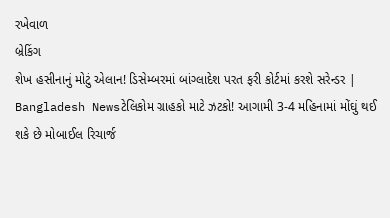રખેવાળ
બ્રેકિંગ
શેખ હસીનાનું મોટું એલાન! ડિસેમ્બરમાં બાંગ્લાદેશ પરત ફરી કોર્ટમાં કરશે સરેન્ડર | Bangladesh Newsટેલિકોમ ગ્રાહકો માટે ઝટકો! આગામી 3-4 મહિનામાં મોંઘું થઈ શકે છે મોબાઈલ રિચાર્જ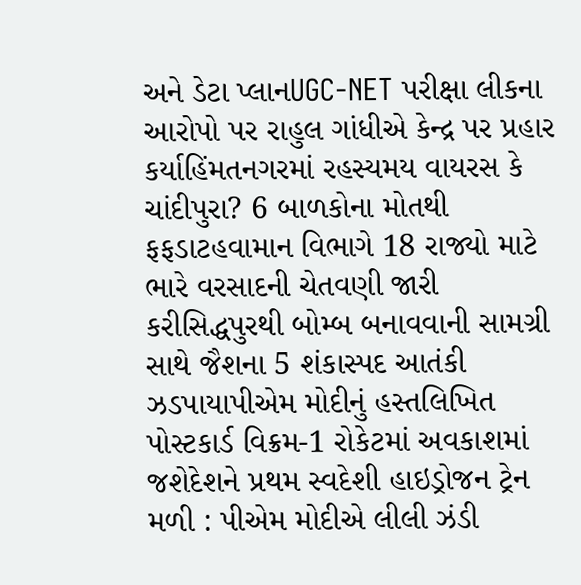અને ડેટા પ્લાનUGC-NET પરીક્ષા લીકના આરોપો પર રાહુલ ગાંધીએ કેન્દ્ર પર પ્રહાર કર્યાહિંમતનગરમાં રહસ્યમય વાયરસ કે ચાંદીપુરા? 6 બાળકોના મોતથી ફફડાટહવામાન વિભાગે 18 રાજ્યો માટે ભારે વરસાદની ચેતવણી જારી કરીસિદ્ધપુરથી બોમ્બ બનાવવાની સામગ્રી સાથે જૈશના 5 શંકાસ્પદ આતંકી ઝડપાયાપીએમ મોદીનું હસ્તલિખિત પોસ્ટકાર્ડ વિક્રમ-1 રોકેટમાં અવકાશમાં જશેદેશને પ્રથમ સ્વદેશી હાઇડ્રોજન ટ્રેન મળી : પીએમ મોદીએ લીલી ઝંડી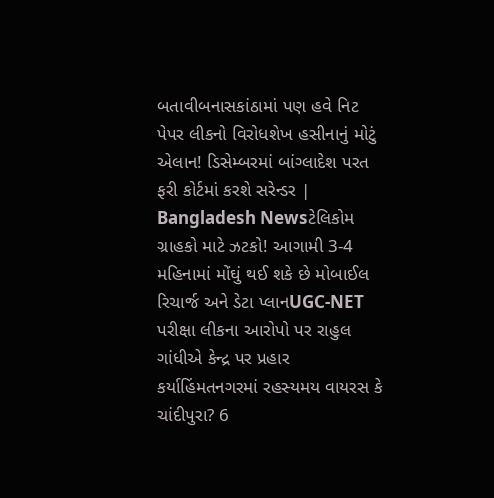બતાવીબનાસકાંઠામાં પણ હવે નિટ પેપર લીકનો વિરોધશેખ હસીનાનું મોટું એલાન! ડિસેમ્બરમાં બાંગ્લાદેશ પરત ફરી કોર્ટમાં કરશે સરેન્ડર | Bangladesh Newsટેલિકોમ ગ્રાહકો માટે ઝટકો! આગામી 3-4 મહિનામાં મોંઘું થઈ શકે છે મોબાઈલ રિચાર્જ અને ડેટા પ્લાનUGC-NET પરીક્ષા લીકના આરોપો પર રાહુલ ગાંધીએ કેન્દ્ર પર પ્રહાર કર્યાહિંમતનગરમાં રહસ્યમય વાયરસ કે ચાંદીપુરા? 6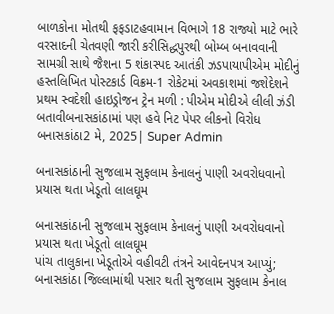બાળકોના મોતથી ફફડાટહવામાન વિભાગે 18 રાજ્યો માટે ભારે વરસાદની ચેતવણી જારી કરીસિદ્ધપુરથી બોમ્બ બનાવવાની સામગ્રી સાથે જૈશના 5 શંકાસ્પદ આતંકી ઝડપાયાપીએમ મોદીનું હસ્તલિખિત પોસ્ટકાર્ડ વિક્રમ-1 રોકેટમાં અવકાશમાં જશેદેશને પ્રથમ સ્વદેશી હાઇડ્રોજન ટ્રેન મળી : પીએમ મોદીએ લીલી ઝંડી બતાવીબનાસકાંઠામાં પણ હવે નિટ પેપર લીકનો વિરોધ
બનાસકાંઠા2 મે, 2025| Super Admin

બનાસકાંઠાની સુજલામ સુફલામ કેનાલનું પાણી અવરોધવાનો પ્રયાસ થતા ખેડૂતો લાલઘૂમ

બનાસકાંઠાની સુજલામ સુફલામ કેનાલનું પાણી અવરોધવાનો પ્રયાસ થતા ખેડૂતો લાલઘૂમ
પાંચ તાલુકાના ખેડૂતોએ વહીવટી તંત્રને આવેદનપત્ર આપ્યું; બનાસકાંઠા જિલ્લામાંથી પસાર થતી સુજલામ સુફલામ કેનાલ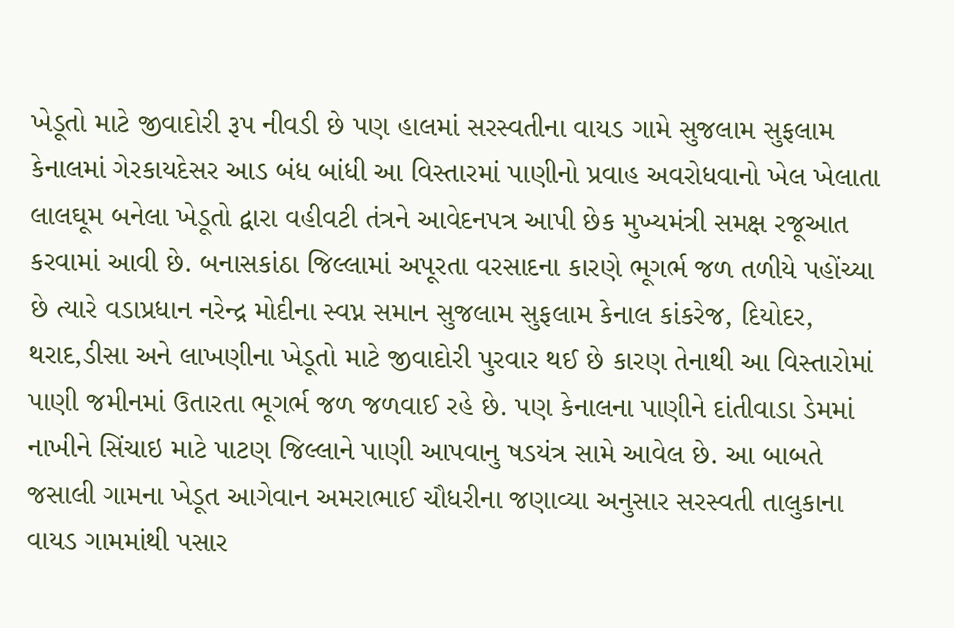ખેડૂતો માટે જીવાદોરી રૂપ નીવડી છે પણ હાલમાં સરસ્વતીના વાયડ ગામે સુજલામ સુફલામ કેનાલમાં ગેરકાયદેસર આડ બંધ બાંધી આ વિસ્તારમાં પાણીનો પ્રવાહ અવરોધવાનો ખેલ ખેલાતા લાલઘૂમ બનેલા ખેડૂતો દ્વારા વહીવટી તંત્રને આવેદનપત્ર આપી છેક મુખ્યમંત્રી સમક્ષ રજૂઆત કરવામાં આવી છે. બનાસકાંઠા જિલ્લામાં અપૂરતા વરસાદના કારણે ભૂગર્ભ જળ તળીયે પહોંચ્યા છે ત્યારે વડાપ્રધાન નરેન્દ્ર મોદીના સ્વપ્ન સમાન સુજલામ સુફલામ કેનાલ કાંકરેજ, દિયોદર, થરાદ,ડીસા અને લાખણીના ખેડૂતો માટે જીવાદોરી પુરવાર થઈ છે કારણ તેનાથી આ વિસ્તારોમાં પાણી જમીનમાં ઉતારતા ભૂગર્ભ જળ જળવાઈ રહે છે. પણ કેનાલના પાણીને દાંતીવાડા ડેમમાં નાખીને સિંચાઇ માટે પાટણ જિલ્લાને પાણી આપવાનુ ષડયંત્ર સામે આવેલ છે. આ બાબતે જસાલી ગામના ખેડૂત આગેવાન અમરાભાઈ ચૌધરીના જણાવ્યા અનુસાર સરસ્વતી તાલુકાના વાયડ ગામમાંથી પસાર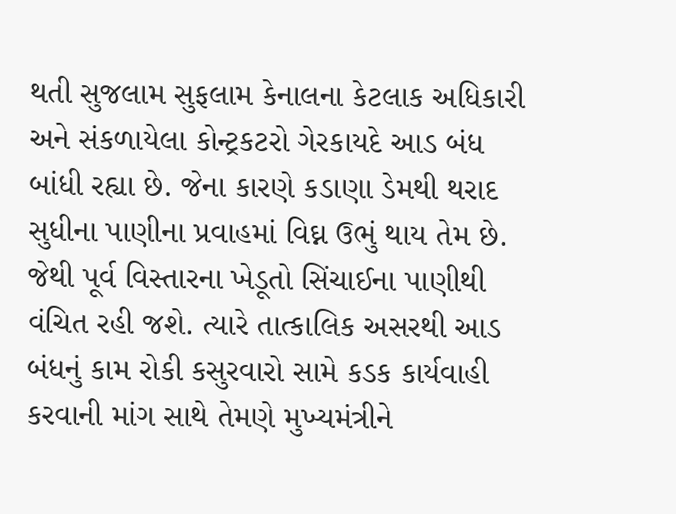થતી સુજલામ સુફલામ કેનાલના કેટલાક અધિકારી અને સંકળાયેલા કોન્ટ્રકટરો ગેરકાયદે આડ બંધ બાંધી રહ્યા છે. જેના કારણે કડાણા ડેમથી થરાદ સુધીના પાણીના પ્રવાહમાં વિઘ્ન ઉભું થાય તેમ છે. જેથી પૂર્વ વિસ્તારના ખેડૂતો સિંચાઈના પાણીથી વંચિત રહી જશે. ત્યારે તાત્કાલિક અસરથી આડ બંધનું કામ રોકી કસુરવારો સામે કડક કાર્યવાહી કરવાની માંગ સાથે તેમણે મુખ્યમંત્રીને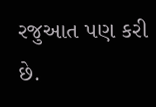રજુઆત પણ કરી છે.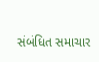સંબંધિત સમાચાર